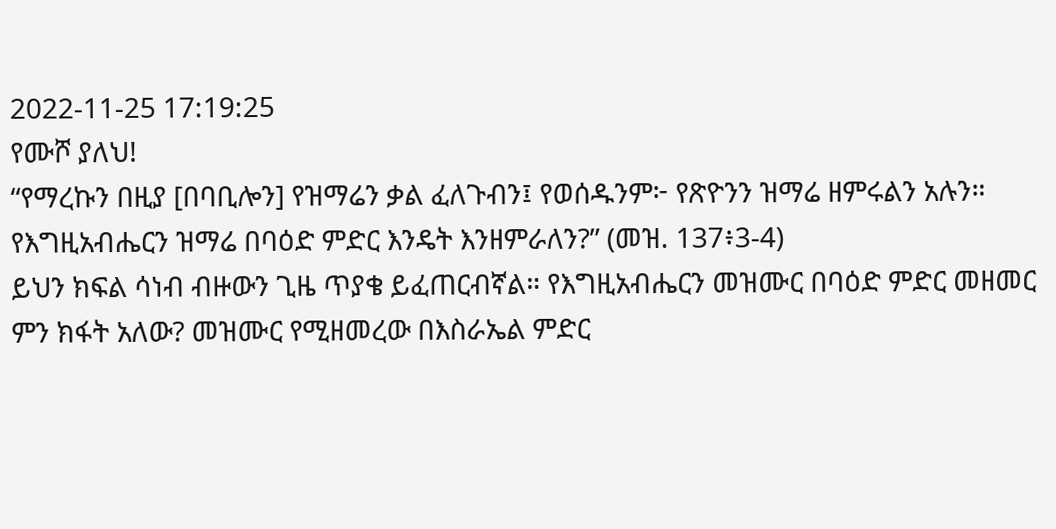2022-11-25 17:19:25
የሙሾ ያለህ!
“የማረኩን በዚያ [በባቢሎን] የዝማሬን ቃል ፈለጉብን፤ የወሰዱንም፦ የጽዮንን ዝማሬ ዘምሩልን አሉን። የእግዚአብሔርን ዝማሬ በባዕድ ምድር እንዴት እንዘምራለን?” (መዝ. 137፥3-4)
ይህን ክፍል ሳነብ ብዙውን ጊዜ ጥያቄ ይፈጠርብኛል። የእግዚአብሔርን መዝሙር በባዕድ ምድር መዘመር ምን ክፋት አለው? መዝሙር የሚዘመረው በእስራኤል ምድር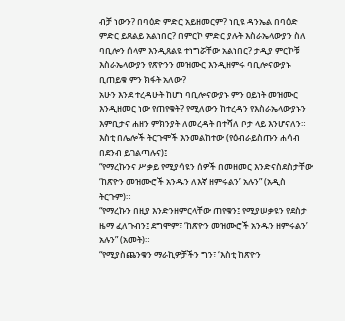ብቻ ነውን? በባዕድ ምድር አይዘመርም? ነቢዩ ዳንኤል በባዕድ ምድር ይጸልይ አልነበር? በምርኮ ምድር ያሉት እስራኤላውያን ስለ ባቢሎን ሰላም እንዲጸልዩ ተነግሯቸው አልነበር? ታዲያ ምርኮቹ እስራኤላውያን የጽዮንን መዝሙር እንዲዘምሩ ባቢሎናውያኑ ቢጠይቁ ምን ክፋት አለው?
አሁን እንደ ተረዳሁት ከሆነ ባቢሎናውያኑ ምን ዐይነት መዝሙር እንዲዘመር ነው የጠየቁት? የሚለውን ከተረዳን የእስራኤላውያኑን እምቢታና ሐዘን ምክንያት ለመረዳት በተሻለ ቦታ ላይ እንሆናለን። እስቲ በሌሎች ትርጉሞች እንመልከተው (የዕብራይስጡን ሐሳብ በደንብ ይገልጣሉና)፤
“የማረኩንና ሥቃይ የሚያሳዩን ሰዎች በመዘመር እንድናስደስታቸው ‘ከጽዮን መዝሙሮች አንዱን ለእኛ ዘምሩልን’ አሉን” (አዲስ ትርጉም)።
“የማረኩን በዚያ እንድንዘምርላቸው ጠየቁን፤ የሚያሠቃዩን የደስታ ዜማ ፈለጉብን፤ ደግሞም፣ ‘ከጽዮን መዝሙሮች አንዱን ዘምሩልን’ አሉን” (አመት)።
“የሚያስጨንቁን ማራኪዎቻችን ግን፣ ‘እስቲ ከጽዮን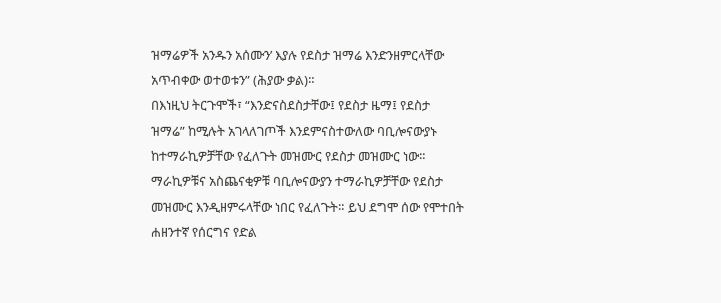ዝማሬዎች አንዱን አሰሙን’ እያሉ የደስታ ዝማሬ እንድንዘምርላቸው አጥብቀው ወተወቱን” (ሕያው ቃል)።
በእነዚህ ትርጉሞች፣ “እንድናስደስታቸው፤ የደስታ ዜማ፤ የደስታ ዝማሬ” ከሚሉት አገላለገጦች እንደምናስተውለው ባቢሎናውያኑ ከተማራኪዎቻቸው የፈለጉት መዝሙር የደስታ መዝሙር ነው። ማራኪዎቹና አስጨናቂዎቹ ባቢሎናውያን ተማራኪዎቻቸው የደስታ መዝሙር እንዲዘምሩላቸው ነበር የፈለጉት። ይህ ደግሞ ሰው የሞተበት ሐዘንተኛ የሰርግና የድል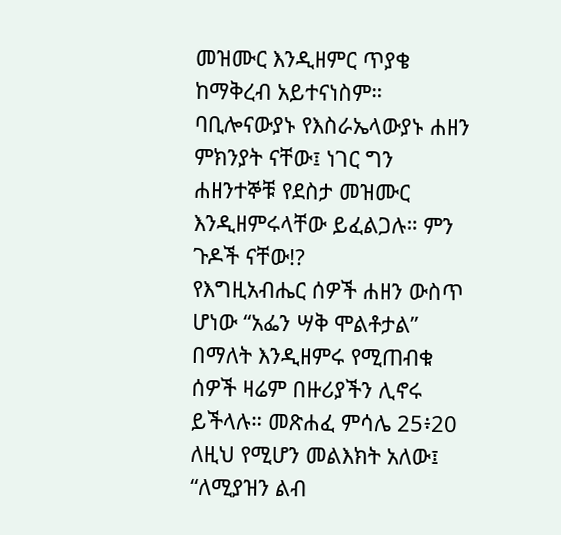መዝሙር እንዲዘምር ጥያቄ ከማቅረብ አይተናነስም። ባቢሎናውያኑ የእስራኤላውያኑ ሐዘን ምክንያት ናቸው፤ ነገር ግን ሐዘንተኞቹ የደስታ መዝሙር እንዲዘምሩላቸው ይፈልጋሉ። ምን ጉዶች ናቸው!?
የእግዚአብሔር ሰዎች ሐዘን ውስጥ ሆነው “አፌን ሣቅ ሞልቶታል” በማለት እንዲዘምሩ የሚጠብቁ ሰዎች ዛሬም በዙሪያችን ሊኖሩ ይችላሉ። መጽሐፈ ምሳሌ 25፥20 ለዚህ የሚሆን መልእክት አለው፤ “ለሚያዝን ልብ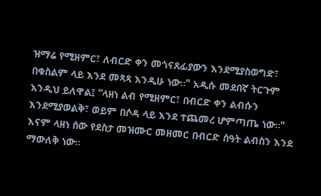ዝማሬ የሚዘምር፣ ለብርድ ቀን መጎናጸፊያውን እንደሚያስወግድ፣ በቁስልም ላይ እንደ መጻጻ እንዲሁ ነው።" አዲሱ መደበኛ ትርጉም እንዲህ ይለዋል፤ “ላዘነ ልብ የሚዘምር፣ በብርድ ቀን ልብሱን እንደሚያወልቅ፣ ወይም በሶዳ ላይ እንደ ተጨመረ ሆምጣጤ ነው።" እናም ላዘነ ሰው የደስታ መዝሙር መዘመር በብርድ ሰዓት ልብስን እንደ ማውለቅ ነው።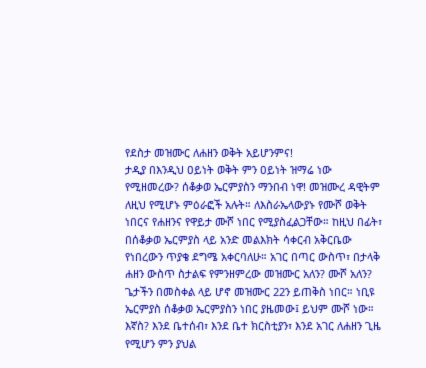የደስታ መዝሙር ለሐዘን ወቅት አይሆንምና!
ታዲያ በእንዲህ ዐይነት ወቅት ምን ዐይነት ዝማሬ ነው የሚዘመረው? ሰቆቃወ ኤርምያስን ማንበብ ነዋ! መዝሙረ ዳዊትም ለዚህ የሚሆኑ ምዕራፎች አሉት። ለእስራኤላውያኑ የሙሾ ወቅት ነበርና የሐዘንና የዋይታ ሙሾ ነበር የሚያስፈልጋቸው። ከዚህ በፊት፣ በሰቆቃወ ኤርምያስ ላይ አንድ መልእክት ሳቀርብ አቅርቤው የነበረውን ጥያቄ ደግሜ አቀርባለሁ። አገር በጣር ውስጥ፣ በታላቅ ሐዘን ውስጥ ስታልፍ የምንዘምረው መዝሙር አለን? ሙሾ አለን? ጌታችን በመስቀል ላይ ሆኖ መዝሙር 22ን ይጠቅስ ነበር። ነቢዩ ኤርምያስ ሰቆቃወ ኤርምያስን ነበር ያዜመው፤ ይህም ሙሾ ነው።
እኛስ? እንደ ቤተሰብ፣ እንደ ቤተ ክርስቲያን፣ እንደ አገር ለሐዘን ጊዜ የሚሆን ምን ያህል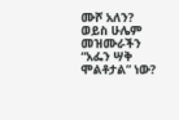ሙሾ አለን? ወይስ ሁሌም መዝሙራችን “አፌን ሣቅ ሞልቶታል” ነው?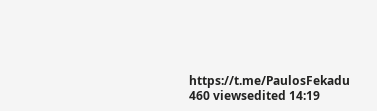https://t.me/PaulosFekadu
460 viewsedited 14:19